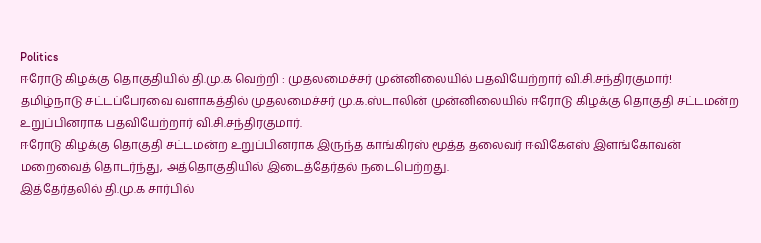Politics
ஈரோடு கிழக்கு தொகுதியில் தி.மு.க வெற்றி : முதலமைச்சர் முன்னிலையில் பதவியேற்றார் வி.சி.சந்திரகுமார்!
தமிழ்நாடு சட்டப்பேரவை வளாகத்தில் முதலமைச்சர் மு.க.ஸ்டாலின் முன்னிலையில் ஈரோடு கிழக்கு தொகுதி சட்டமன்ற உறுப்பினராக பதவியேற்றார் வி.சி.சந்திரகுமார்.
ஈரோடு கிழக்கு தொகுதி சட்டமன்ற உறுப்பினராக இருந்த காங்கிரஸ் மூத்த தலைவர் ஈவிகேஎஸ் இளங்கோவன் மறைவைத் தொடர்ந்து, அத்தொகுதியில் இடைத்தேர்தல் நடைபெற்றது.
இத்தேர்தலில் தி.மு.க சார்பில்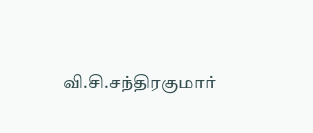வி.சி.சந்திரகுமார்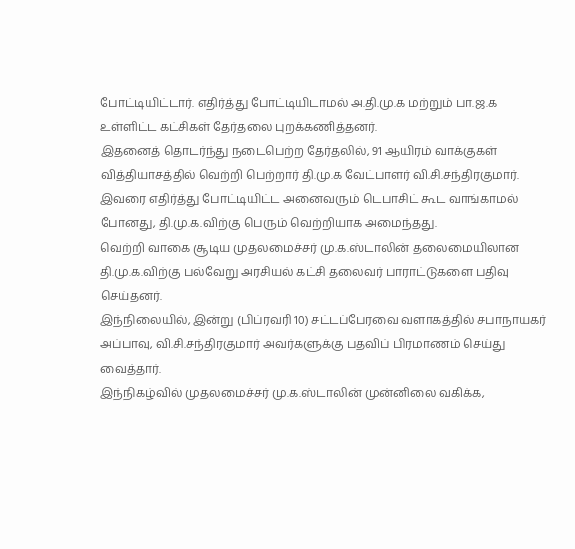போட்டியிட்டார். எதிர்த்து போட்டியிடாமல் அ.தி.மு.க மற்றும் பா.ஜ.க உள்ளிட்ட கட்சிகள் தேர்தலை புறக்கணித்தனர்.
இதனைத் தொடர்ந்து நடைபெற்ற தேர்தலில், 91 ஆயிரம் வாக்குகள் வித்தியாசத்தில் வெற்றி பெற்றார் தி.மு.க வேட்பாளர் வி.சி.சந்திரகுமார். இவரை எதிர்த்து போட்டியிட்ட அனைவரும் டெபாசிட் கூட வாங்காமல் போனது, தி.மு.க.விற்கு பெரும் வெற்றியாக அமைந்தது.
வெற்றி வாகை சூடிய முதலமைச்சர் மு.க.ஸ்டாலின் தலைமையிலான தி.மு.க.விற்கு பல்வேறு அரசியல் கட்சி தலைவர் பாராட்டுகளை பதிவு செய்தனர்.
இந்நிலையில், இன்று (பிப்ரவரி 10) சட்டப்பேரவை வளாகத்தில் சபாநாயகர் அப்பாவு, வி.சி.சந்திரகுமார் அவர்களுக்கு பதவிப் பிரமாணம் செய்து வைத்தார்.
இந்நிகழ்வில் முதலமைச்சர் மு.க.ஸ்டாலின் முன்னிலை வகிக்க,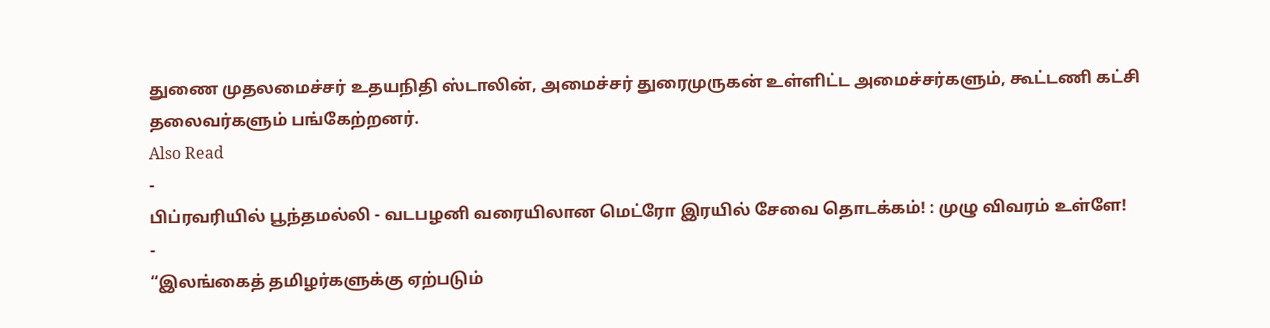துணை முதலமைச்சர் உதயநிதி ஸ்டாலின், அமைச்சர் துரைமுருகன் உள்ளிட்ட அமைச்சர்களும், கூட்டணி கட்சி தலைவர்களும் பங்கேற்றனர்.
Also Read
-
பிப்ரவரியில் பூந்தமல்லி - வடபழனி வரையிலான மெட்ரோ இரயில் சேவை தொடக்கம்! : முழு விவரம் உள்ளே!
-
“இலங்கைத் தமிழர்களுக்கு ஏற்படும்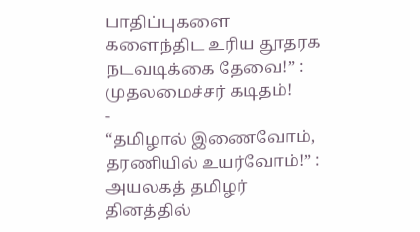பாதிப்புகளை களைந்திட உரிய தூதரக நடவடிக்கை தேவை!” : முதலமைச்சர் கடிதம்!
-
“தமிழால் இணைவோம், தரணியில் உயர்வோம்!” : அயலகத் தமிழர் தினத்தில்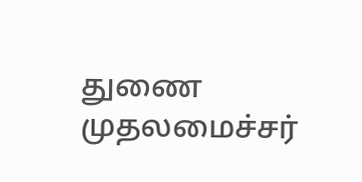துணை முதலமைச்சர்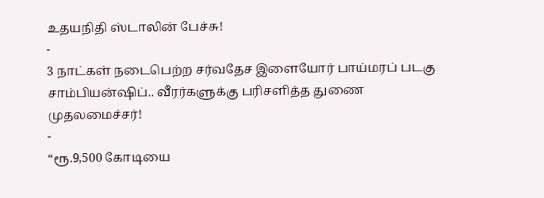உதயநிதி ஸ்டாலின் பேச்சு!
-
3 நாட்கள் நடைபெற்ற சர்வதேச இளையோர் பாய்மரப் படகு சாம்பியன்ஷிப்.. வீரர்களுக்கு பரிசளித்த துணை முதலமைச்சர்!
-
“ரூ.9,500 கோடியை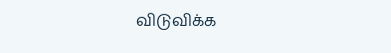விடுவிக்க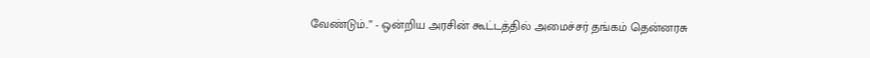வேண்டும்..” - ஒன்றிய அரசின் கூட்டத்தில் அமைச்சர் தங்கம் தென்னரசு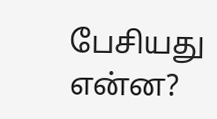பேசியது என்ன?